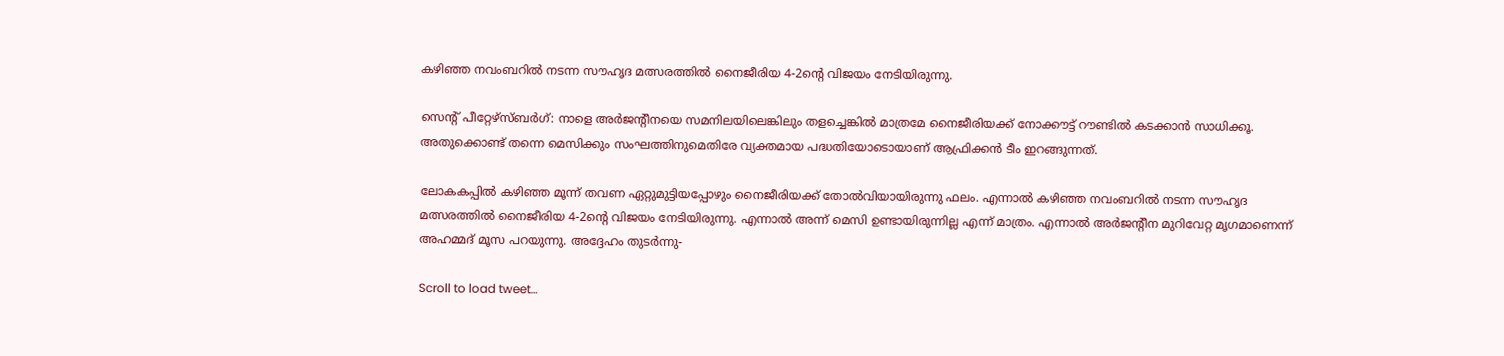കഴിഞ്ഞ നവംബറില്‍ നടന്ന സൗഹൃദ മത്സരത്തില്‍ നൈജീരിയ 4-2ന്റെ വിജയം നേടിയിരുന്നു.

സെന്റ് പീറ്റേഴ്‌സ്ബര്‍ഗ്: നാളെ അര്‍ജന്റീനയെ സമനിലയിലെങ്കിലും തളച്ചെങ്കില്‍ മാത്രമേ നൈജീരിയക്ക് നോക്കൗട്ട് റൗണ്ടില്‍ കടക്കാന്‍ സാധിക്കൂ. അതുക്കൊണ്ട് തന്നെ മെസിക്കും സംഘത്തിനുമെതിരേ വ്യക്തമായ പദ്ധതിയോടൊയാണ് ആഫ്രിക്കന്‍ ടീം ഇറങ്ങുന്നത്.

ലോകകപ്പില്‍ കഴിഞ്ഞ മൂന്ന് തവണ ഏറ്റുമുട്ടിയപ്പോഴും നൈജീരിയക്ക് തോല്‍വിയായിരുന്നു ഫലം. എന്നാല്‍ കഴിഞ്ഞ നവംബറില്‍ നടന്ന സൗഹൃദ മത്സരത്തില്‍ നൈജീരിയ 4-2ന്റെ വിജയം നേടിയിരുന്നു. എന്നാല്‍ അന്ന് മെസി ഉണ്ടായിരുന്നില്ല എന്ന് മാത്രം. എന്നാല്‍ അര്‍ജന്റീന മുറിവേറ്റ മൃഗമാണെന്ന് അഹമ്മദ് മൂസ പറയുന്നു. അദ്ദേഹം തുടര്‍ന്നു-

Scroll to load tweet…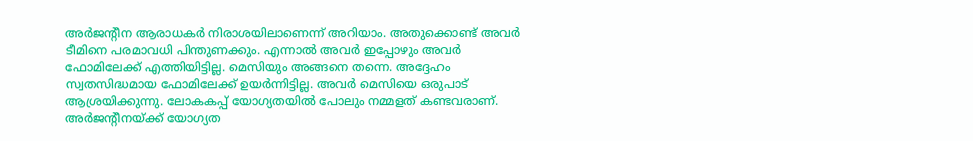അര്‍ജന്റീന ആരാധകര്‍ നിരാശയിലാണെന്ന് അറിയാം. അതുക്കൊണ്ട് അവര്‍ ടീമിനെ പരമാവധി പിന്തുണക്കും. എന്നാല്‍ അവര്‍ ഇപ്പോഴും അവര്‍ ഫോമിലേക്ക് എത്തിയിട്ടില്ല. മെസിയും അങ്ങനെ തന്നെ. അദ്ദേഹം സ്വതസിദ്ധമായ ഫോമിലേക്ക് ഉയര്‍ന്നിട്ടില്ല. അവര്‍ മെസിയെ ഒരുപാട് ആശ്രയിക്കുന്നു. ലോകകപ്പ് യോഗ്യതയില്‍ പോലും നമ്മളത് കണ്ടവരാണ്. അര്‍ജന്റീനയ്ക്ക് യോഗ്യത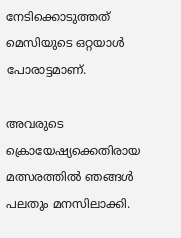നേടിക്കൊടുത്തത് മെസിയുടെ ഒറ്റയാള്‍ പോരാട്ടമാണ്.

അവരുടെ ക്രൊയേഷ്യക്കെതിരായ മത്സരത്തില്‍ ഞങ്ങള്‍ പലതും മനസിലാക്കി.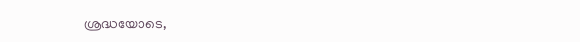ശ്രദ്ധയോടെ,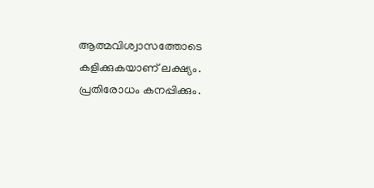ആത്മവിശ്വാസത്തോടെ കളിക്കുകയാണ് ലക്ഷ്യം. പ്രതിരോധം കനപ്പിക്കും.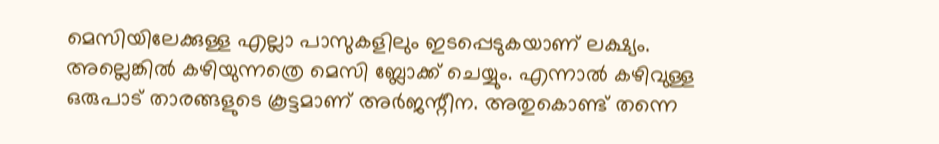മെസിയിലേക്കുള്ള എല്ലാ പാസുകളിലും ഇടപ്പെടുകയാണ് ലക്ഷ്യം. അല്ലെങ്കില്‍ കഴിയുന്നത്രെ മെസി ബ്ലോക്ക് ചെയ്യും. എന്നാല്‍ കഴിവുള്ള ഒരുപാട് താരങ്ങളുടെ കൂട്ടമാണ് അര്‍ജന്റീന. അതുകൊണ്ട് തന്നെ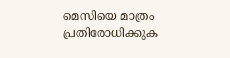മെസിയെ മാത്രം പ്രതിരോധിക്കുക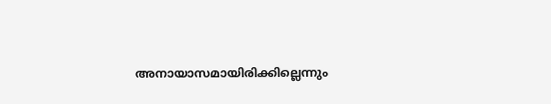അനായാസമായിരിക്കില്ലെന്നും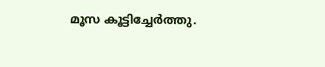മൂസ കൂട്ടിച്ചേര്‍ത്തു.